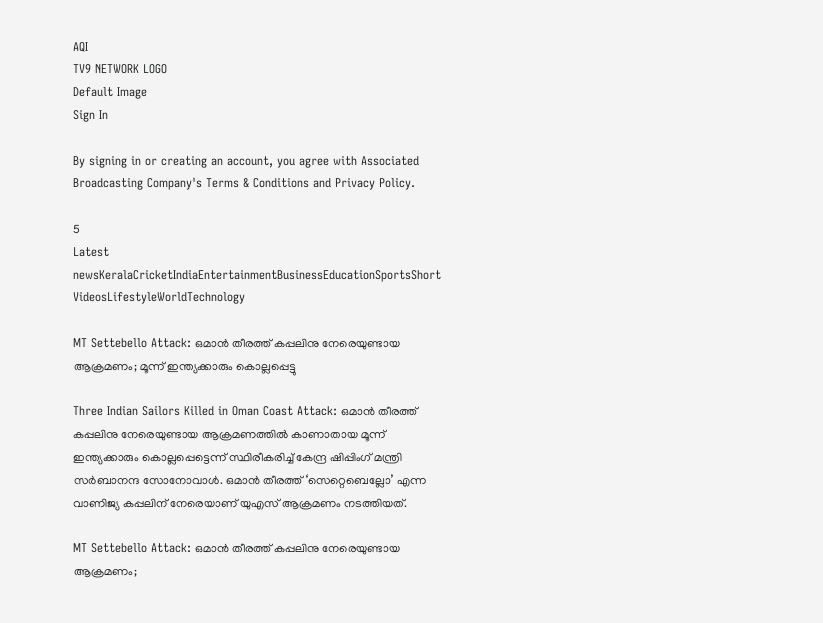AQI
TV9 NETWORK LOGO
Default Image
Sign In

By signing in or creating an account, you agree with Associated Broadcasting Company's Terms & Conditions and Privacy Policy.

5
Latest newsKeralaCricketIndiaEntertainmentBusinessEducationSportsShort VideosLifestyleWorldTechnology

MT Settebello Attack: ഒമാന്‍ തീരത്ത് കപ്പലിനു നേരെയുണ്ടായ ആക്രമണം; മൂന്ന് ഇന്ത്യക്കാരും കൊല്ലപ്പെട്ടു

Three Indian Sailors Killed in Oman Coast Attack: ഒമാന്‍ തീരത്ത് കപ്പലിനു നേരെയുണ്ടായ ആക്രമണത്തില്‍ കാണാതായ മൂന്ന് ഇന്ത്യക്കാരും കൊല്ലപ്പെട്ടെന്ന് സ്ഥിരീകരിച്ച് കേന്ദ്ര ഷിപ്പിംഗ് മന്ത്രി സർബാനന്ദ സോനോവാൾ. ഒമാൻ തീരത്ത് ‘സെറ്റെബെല്ലോ’ എന്ന വാണിജ്യ കപ്പലിന് നേരെയാണ് യുഎസ് ആക്രമണം നടത്തിയത്.

MT Settebello Attack: ഒമാന്‍ തീരത്ത് കപ്പലിനു നേരെയുണ്ടായ ആക്രമണം;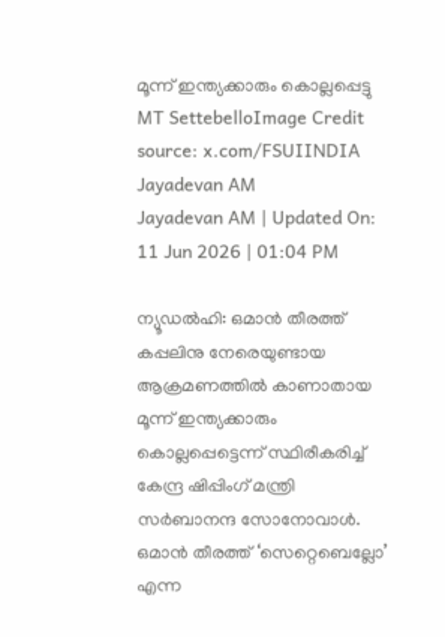മൂന്ന് ഇന്ത്യക്കാരും കൊല്ലപ്പെട്ടു
MT SettebelloImage Credit source: x.com/FSUIINDIA
Jayadevan AM
Jayadevan AM | Updated On: 11 Jun 2026 | 01:04 PM

ന്യൂഡല്‍ഹി: ഒമാന്‍ തീരത്ത് കപ്പലിനു നേരെയുണ്ടായ ആക്രമണത്തില്‍ കാണാതായ മൂന്ന് ഇന്ത്യക്കാരും കൊല്ലപ്പെട്ടെന്ന് സ്ഥിരീകരിച്ച് കേന്ദ്ര ഷിപ്പിംഗ് മന്ത്രി സർബാനന്ദ സോനോവാൾ. ഒമാൻ തീരത്ത് ‘സെറ്റെബെല്ലോ’ എന്ന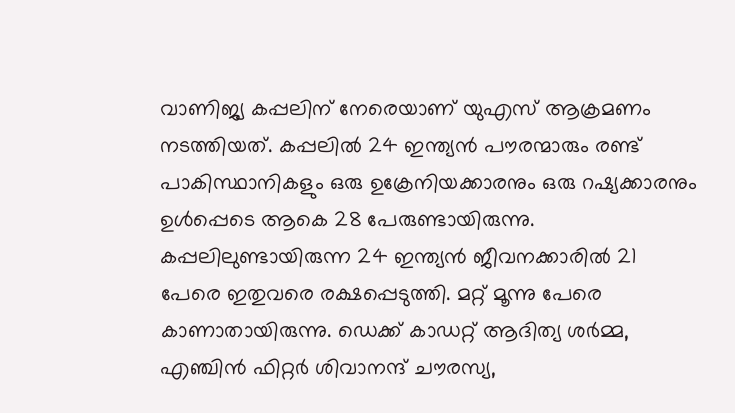വാണിജ്യ കപ്പലിന് നേരെയാണ് യുഎസ് ആക്രമണം നടത്തിയത്. കപ്പലില്‍ 24 ഇന്ത്യൻ പൗരന്മാരും രണ്ട് പാകിസ്ഥാനികളും ഒരു ഉക്രേനിയക്കാരനും ഒരു റഷ്യക്കാരനും ഉൾപ്പെടെ ആകെ 28 പേരുണ്ടായിരുന്നു. കപ്പലിലുണ്ടായിരുന്ന 24 ഇന്ത്യൻ ജീവനക്കാരിൽ 21 പേരെ ഇതുവരെ രക്ഷപ്പെടുത്തി. മറ്റ് മൂന്നു പേരെ കാണാതായിരുന്നു. ഡെക്ക് കാഡറ്റ് ആദിത്യ ശർമ്മ, എഞ്ചിൻ ഫിറ്റർ ശിവാനന്ദ് ചൗരസ്യ,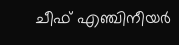ചീഫ് എഞ്ചിനീയർ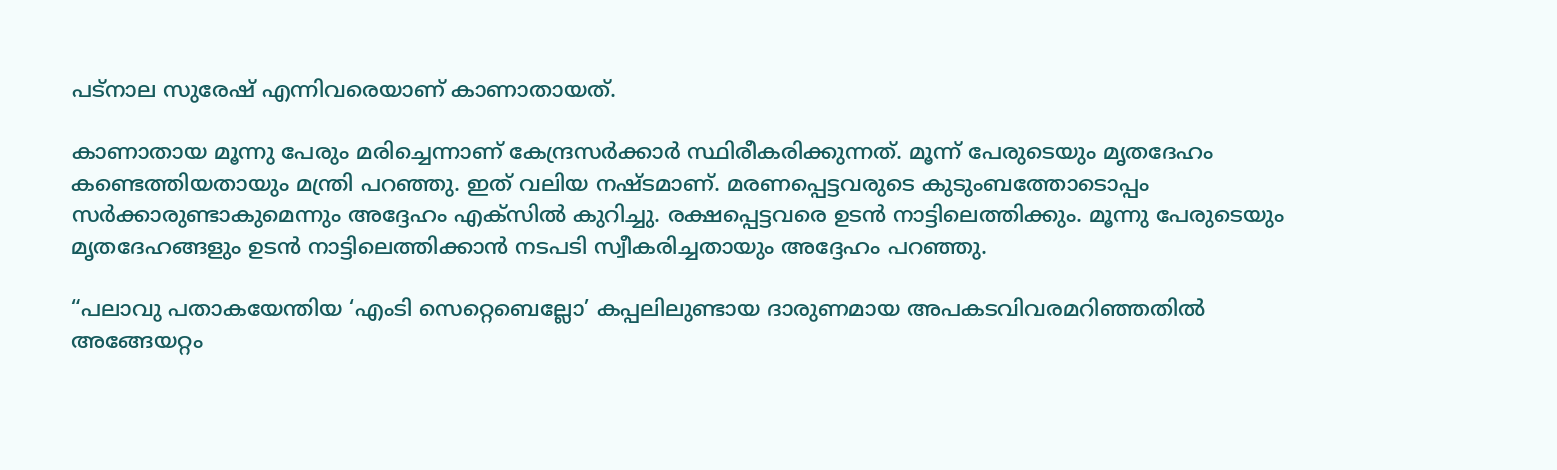പട്‌നാല സുരേഷ് എന്നിവരെയാണ് കാണാതായത്.

കാണാതായ മൂന്നു പേരും മരിച്ചെന്നാണ് കേന്ദ്രസര്‍ക്കാര്‍ സ്ഥിരീകരിക്കുന്നത്. മൂന്ന് പേരുടെയും മൃതദേഹം കണ്ടെത്തിയതായും മന്ത്രി പറഞ്ഞു. ഇത് വലിയ നഷ്ടമാണ്. മരണപ്പെട്ടവരുടെ കുടുംബത്തോടൊപ്പം സര്‍ക്കാരുണ്ടാകുമെന്നും അദ്ദേഹം എക്‌സില്‍ കുറിച്ചു. രക്ഷപ്പെട്ടവരെ ഉടന്‍ നാട്ടിലെത്തിക്കും. മൂന്നു പേരുടെയും മൃതദേഹങ്ങളും ഉടന്‍ നാട്ടിലെത്തിക്കാന്‍ നടപടി സ്വീകരിച്ചതായും അദ്ദേഹം പറഞ്ഞു.

“പലാവു പതാകയേന്തിയ ‘എംടി സെറ്റെബെല്ലോ’ കപ്പലിലുണ്ടായ ദാരുണമായ അപകടവിവരമറിഞ്ഞതിൽ അങ്ങേയറ്റം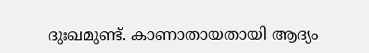ദുഃഖമുണ്ട്. കാണാതായതായി ആദ്യം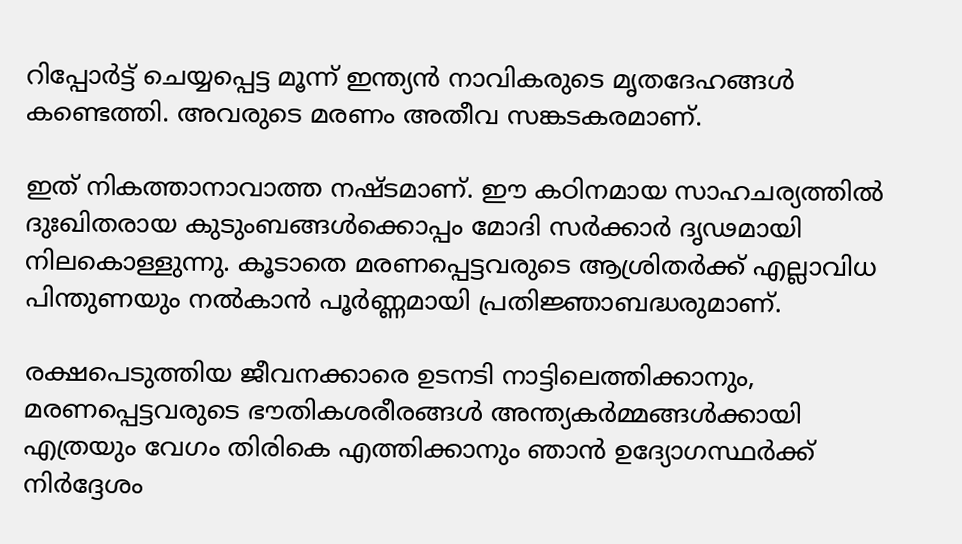റിപ്പോർട്ട് ചെയ്യപ്പെട്ട മൂന്ന് ഇന്ത്യൻ നാവികരുടെ മൃതദേഹങ്ങൾ കണ്ടെത്തി. അവരുടെ മരണം അതീവ സങ്കടകരമാണ്.

ഇത് നികത്താനാവാത്ത നഷ്ടമാണ്. ഈ കഠിനമായ സാഹചര്യത്തിൽ ദുഃഖിതരായ കുടുംബങ്ങൾക്കൊപ്പം മോദി സർക്കാർ ദൃഢമായി നിലകൊള്ളുന്നു. കൂടാതെ മരണപ്പെട്ടവരുടെ ആശ്രിതർക്ക് എല്ലാവിധ പിന്തുണയും നൽകാൻ പൂർണ്ണമായി പ്രതിജ്ഞാബദ്ധരുമാണ്.

രക്ഷപെടുത്തിയ ജീവനക്കാരെ ഉടനടി നാട്ടിലെത്തിക്കാനും, മരണപ്പെട്ടവരുടെ ഭൗതികശരീരങ്ങൾ അന്ത്യകർമ്മങ്ങൾക്കായി എത്രയും വേഗം തിരികെ എത്തിക്കാനും ഞാൻ ഉദ്യോഗസ്ഥർക്ക് നിർദ്ദേശം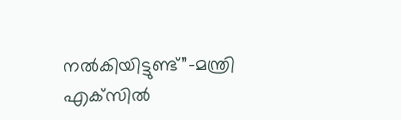നൽകിയിട്ടുണ്ട്”-മന്ത്രി എക്‌സില്‍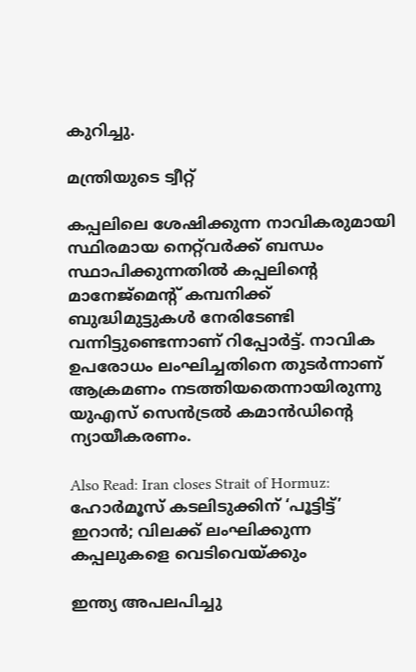കുറിച്ചു.

മന്ത്രിയുടെ ട്വീറ്റ്‌

കപ്പലിലെ ശേഷിക്കുന്ന നാവികരുമായി സ്ഥിരമായ നെറ്റ്‌വർക്ക് ബന്ധം സ്ഥാപിക്കുന്നതിൽ കപ്പലിന്റെ മാനേജ്‌മെന്റ് കമ്പനിക്ക് ബുദ്ധിമുട്ടുകൾ നേരിടേണ്ടി വന്നിട്ടുണ്ടെന്നാണ് റിപ്പോര്‍ട്ട്. നാവിക ഉപരോധം ലംഘിച്ചതിനെ തുടർന്നാണ് ആക്രമണം നടത്തിയതെന്നായിരുന്നു യുഎസ് സെൻട്രൽ കമാൻഡിന്റെ ന്യായീകരണം.

Also Read: Iran closes Strait of Hormuz: ഹോര്‍മൂസ് കടലിടുക്കിന് ‘പൂട്ടിട്ട്’ ഇറാന്‍; വിലക്ക് ലംഘിക്കുന്ന കപ്പലുകളെ വെടിവെയ്ക്കും

ഇന്ത്യ അപലപിച്ചു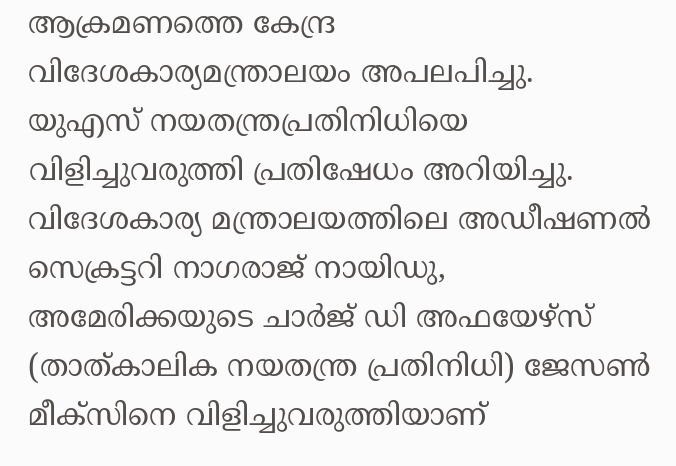ആക്രമണത്തെ കേന്ദ്ര വിദേശകാര്യമന്ത്രാലയം അപലപിച്ചു. യുഎസ് നയതന്ത്രപ്രതിനിധിയെ വിളിച്ചുവരുത്തി പ്രതിഷേധം അറിയിച്ചു. വിദേശകാര്യ മന്ത്രാലയത്തിലെ അഡീഷണൽ സെക്രട്ടറി നാഗരാജ് നായിഡു, അമേരിക്കയുടെ ചാർജ് ഡി അഫയേഴ്സ് (താത്കാലിക നയതന്ത്ര പ്രതിനിധി) ജേസൺ മീക്സിനെ വിളിച്ചുവരുത്തിയാണ്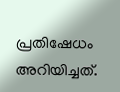പ്രതിഷേധം അറിയിച്ചത്.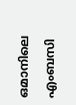ഒമാനിലെ എംബസി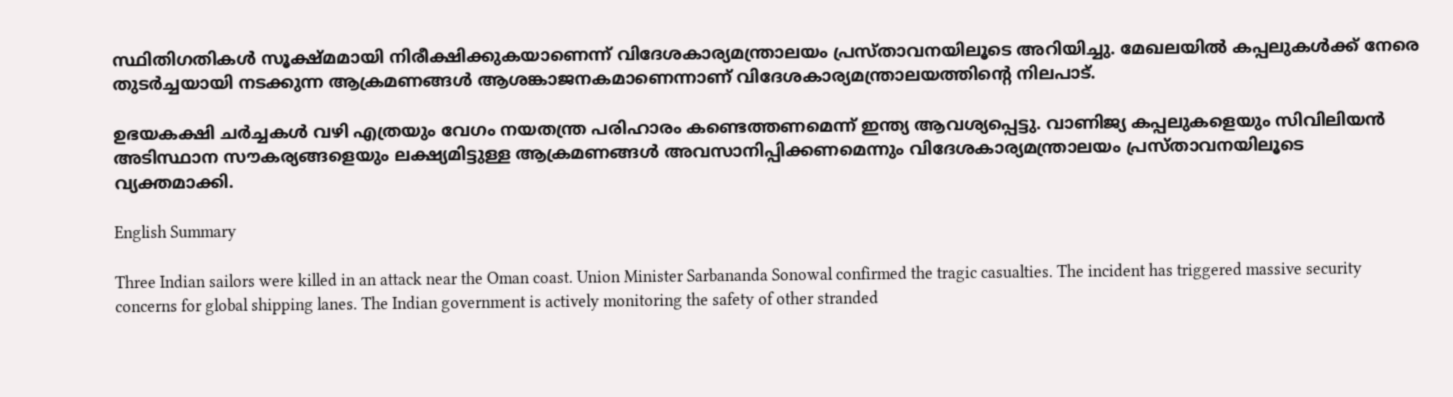സ്ഥിതിഗതികൾ സൂക്ഷ്മമായി നിരീക്ഷിക്കുകയാണെന്ന് വിദേശകാര്യമന്ത്രാലയം പ്രസ്താവനയിലൂടെ അറിയിച്ചു. മേഖലയിൽ കപ്പലുകൾക്ക് നേരെ തുടർച്ചയായി നടക്കുന്ന ആക്രമണങ്ങൾ ആശങ്കാജനകമാണെന്നാണ് വിദേശകാര്യമന്ത്രാലയത്തിന്റെ നിലപാട്.

ഉഭയകക്ഷി ചർച്ചകൾ വഴി എത്രയും വേഗം നയതന്ത്ര പരിഹാരം കണ്ടെത്തണമെന്ന് ഇന്ത്യ ആവശ്യപ്പെട്ടു. വാണിജ്യ കപ്പലുകളെയും സിവിലിയൻ അടിസ്ഥാന സൗകര്യങ്ങളെയും ലക്ഷ്യമിട്ടുള്ള ആക്രമണങ്ങൾ അവസാനിപ്പിക്കണമെന്നും വിദേശകാര്യമന്ത്രാലയം പ്രസ്താവനയിലൂടെ വ്യക്തമാക്കി.

English Summary

Three Indian sailors were killed in an attack near the Oman coast. Union Minister Sarbananda Sonowal confirmed the tragic casualties. The incident has triggered massive security concerns for global shipping lanes. The Indian government is actively monitoring the safety of other stranded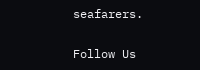seafarers.

Follow Us